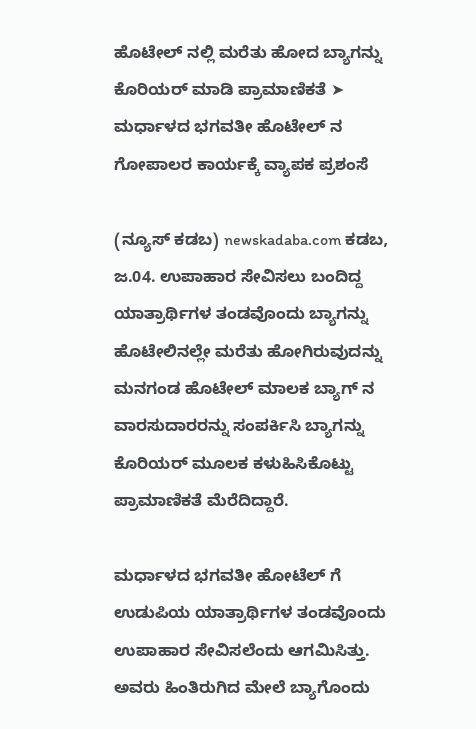ಹೊಟೇಲ್ ನಲ್ಲಿ ಮರೆತು ಹೋದ ಬ್ಯಾಗನ್ನು ಕೊರಿಯರ್ ಮಾಡಿ ಪ್ರಾಮಾಣಿಕತೆ ➤ ಮರ್ಧಾಳದ ಭಗವತೀ ಹೊಟೇಲ್ ನ ಗೋಪಾಲರ ಕಾರ್ಯಕ್ಕೆ ವ್ಯಾಪಕ ಪ್ರಶಂಸೆ

(ನ್ಯೂಸ್ ಕಡಬ) newskadaba.com ಕಡಬ, ಜ.04. ಉಪಾಹಾರ ಸೇವಿಸಲು ಬಂದಿದ್ದ ಯಾತ್ರಾರ್ಥಿಗಳ ತಂಡವೊಂದು ಬ್ಯಾಗನ್ನು ಹೊಟೇಲಿನಲ್ಲೇ ಮರೆತು ಹೋಗಿರುವುದನ್ನು ಮನಗಂಡ ಹೊಟೇಲ್ ಮಾಲಕ ಬ್ಯಾಗ್ ನ ವಾರಸುದಾರರನ್ನು ಸಂಪರ್ಕಿಸಿ ಬ್ಯಾಗನ್ನು ಕೊರಿಯರ್ ಮೂಲಕ ಕಳುಹಿಸಿಕೊಟ್ಟು ಪ್ರಾಮಾಣಿಕತೆ ಮೆರೆದಿದ್ದಾರೆ.

ಮರ್ಧಾಳದ ಭಗವತೀ ಹೋಟೆಲ್ ಗೆ ಉಡುಪಿಯ ಯಾತ್ರಾರ್ಥಿಗಳ ತಂಡವೊಂದು ಉಪಾಹಾರ ಸೇವಿಸಲೆಂದು ಆಗಮಿಸಿತ್ತು. ಅವರು ಹಿಂತಿರುಗಿದ ಮೇಲೆ ಬ್ಯಾಗೊಂದು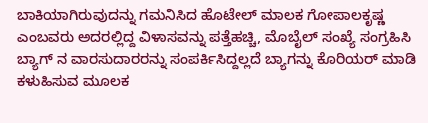ಬಾಕಿಯಾಗಿರುವುದನ್ನು ಗಮನಿಸಿದ ಹೊಟೇಲ್ ಮಾಲಕ ಗೋಪಾಲಕೃಷ್ಣ ಎಂಬವರು ಅದರಲ್ಲಿದ್ದ ವಿಳಾಸವನ್ನು ಪತ್ತೆಹಚ್ಚಿ, ಮೊಬೈಲ್ ಸಂಖ್ಯೆ ಸಂಗ್ರಹಿಸಿ ಬ್ಯಾಗ್ ನ ವಾರಸುದಾರರನ್ನು ಸಂಪರ್ಕಿಸಿದ್ದಲ್ಲದೆ ಬ್ಯಾಗನ್ನು ಕೊರಿಯರ್ ಮಾಡಿ ಕಳುಹಿಸುವ ಮೂಲಕ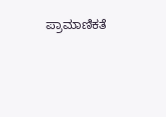ಪ್ರಾಮಾಣಿಕತೆ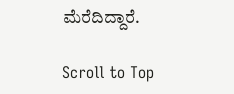ಮೆರೆದಿದ್ದಾರೆ‌.

Scroll to Top